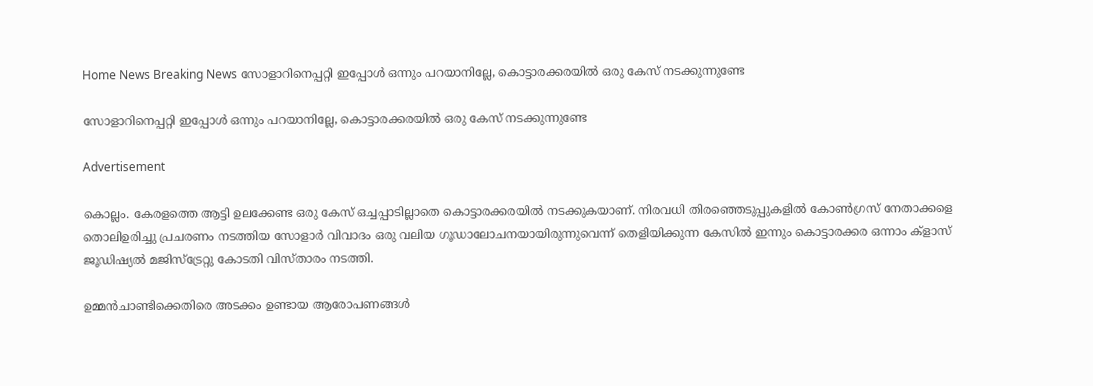Home News Breaking News സോളാറിനെപ്പറ്റി ഇപ്പോള്‍ ഒന്നും പറയാനില്ലേ, കൊട്ടാരക്കരയില്‍ ഒരു കേസ് നടക്കുന്നുണ്ടേ

സോളാറിനെപ്പറ്റി ഇപ്പോള്‍ ഒന്നും പറയാനില്ലേ, കൊട്ടാരക്കരയില്‍ ഒരു കേസ് നടക്കുന്നുണ്ടേ

Advertisement

കൊല്ലം. കേരളത്തെ ആട്ടി ഉലക്കേണ്ട ഒരു കേസ് ഒച്ചപ്പാടില്ലാതെ കൊട്ടാരക്കരയില്‍ നടക്കുകയാണ്. നിരവധി തിരഞ്ഞെടുപ്പുകളില്‍ കോണ്‍ഗ്രസ് നേതാക്കളെ തൊലിഉരിച്ചു പ്രചരണം നടത്തിയ സോളാര്‍ വിവാദം ഒരു വലിയ ഗൂഡാലോചനയായിരുന്നുവെന്ന് തെളിയിക്കുന്ന കേസില്‍ ഇന്നും കൊട്ടാരക്കര ഒന്നാം ക്‌ളാസ് ജൂഡിഷ്യല്‍ മജിസ്‌ട്രേറ്റു കോടതി വിസ്താരം നടത്തി.

ഉമ്മന്‍ചാണ്ടിക്കെതിരെ അടക്കം ഉണ്ടായ ആരോപണങ്ങള്‍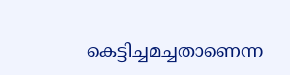കെട്ടിച്ചമച്ചതാണെന്ന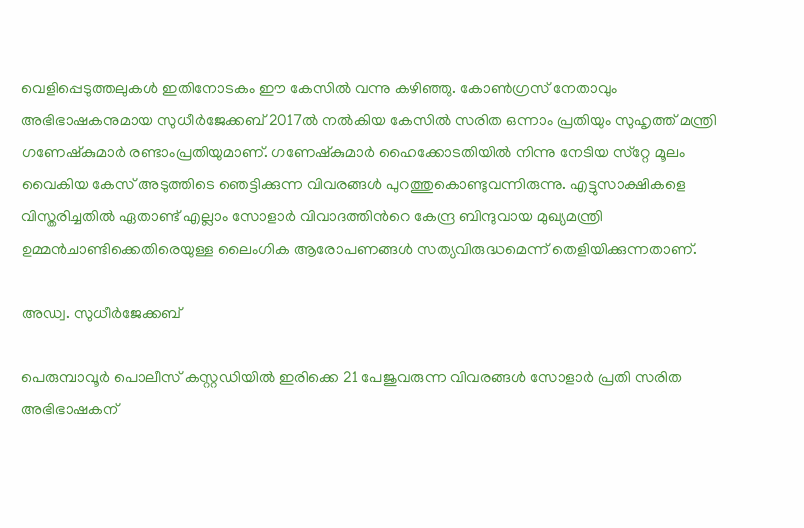വെളിപ്പെടുത്തലുകള്‍ ഇതിനോടകം ഈ കേസില്‍ വന്നു കഴിഞ്ഞു. കോണ്‍ഗ്രസ് നേതാവും അഭിഭാഷകനുമായ സുധീര്‍ജേക്കബ് 2017ല്‍ നല്‍കിയ കേസില്‍ സരിത ഒന്നാം പ്രതിയും സുഹൃത്ത് മന്ത്രി ഗണേഷ്‌കുമാര്‍ രണ്ടാംപ്രതിയുമാണ്. ഗണേഷ്‌കുമാര്‍ ഹൈക്കോടതിയില്‍ നിന്നു നേടിയ സ്‌റ്റേ മൂലം വൈകിയ കേസ് അടുത്തിടെ ഞെട്ടിക്കുന്ന വിവരങ്ങള്‍ പുറത്തുകൊണ്ടുവന്നിരുന്നു. എട്ടുസാക്ഷികളെ വിസ്തരിച്ചതില്‍ ഏതാണ്ട് എല്ലാം സോളാര്‍ വിവാദത്തിന്‍റെ കേന്ദ്ര ബിന്ദുവായ മുഖ്യമന്ത്രി ഉമ്മന്‍ചാണ്ടിക്കെതിരെയുള്ള ലൈംഗിക ആരോപണങ്ങള്‍ സത്യവിരുദ്ധമെന്ന് തെളിയിക്കുന്നതാണ്.

അഡ്വ. സുധീര്‍ജേക്കബ്

പെരുമ്പാവൂര്‍ പൊലീസ് കസ്റ്റഡിയില്‍ ഇരിക്കെ 21 പേജുവരുന്ന വിവരങ്ങള്‍ സോളാര്‍ പ്രതി സരിത അഭിഭാഷകന്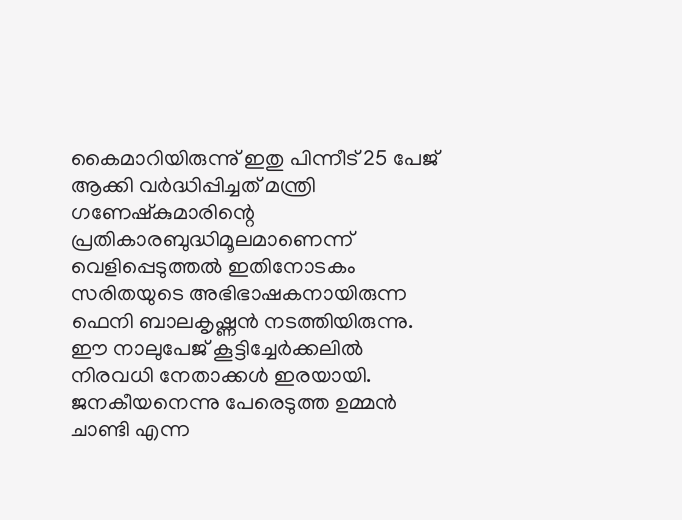കൈമാറിയിരുന്നു് ഇതു പിന്നീട് 25 പേജ് ആക്കി വര്‍ദ്ധിപ്പിച്ചത് മന്ത്രി ഗണേഷ്‌കുമാരിന്റെ പ്രതികാരബുദ്ധിമൂലമാണെന്ന് വെളിപ്പെടുത്തല്‍ ഇതിനോടകം സരിതയുടെ അഭിഭാഷകനായിരുന്ന ഫെനി ബാലകൃഷ്ണന്‍ നടത്തിയിരുന്നു. ഈ നാലുപേജ് കൂട്ടിച്ചേര്‍ക്കലില്‍ നിരവധി നേതാക്കള്‍ ഇരയായി. ജനകീയനെന്നു പേരെടുത്ത ഉമ്മന്‍ ചാണ്ടി എന്ന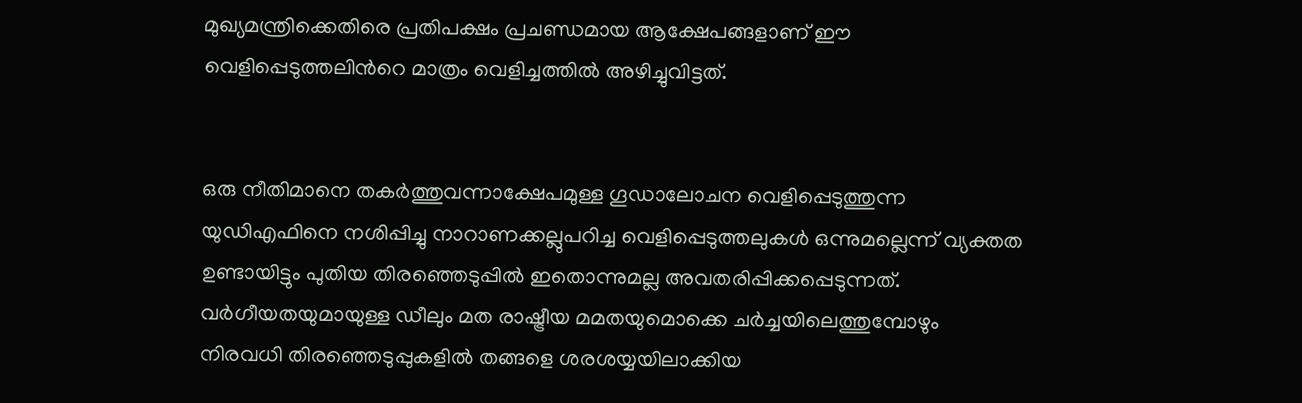മുഖ്യമന്ത്രിക്കെതിരെ പ്രതിപക്ഷം പ്രചണ്ഡമായ ആക്ഷേപങ്ങളാണ് ഈ വെളിപ്പെടുത്തലിന്‍റെ മാത്രം വെളിച്ചത്തില്‍ അഴിച്ചുവിട്ടത്.


ഒരു നീതിമാനെ തകര്‍ത്തുവന്നാക്ഷേപമുള്ള ഗൂഡാലോചന വെളിപ്പെടുത്തുന്ന യുഡിഎഫിനെ നശിപ്പിച്ചു നാറാണക്കല്ലുപറിച്ച വെളിപ്പെടുത്തലുകള്‍ ഒന്നുമല്ലെന്ന് വ്യക്തത ഉണ്ടായിട്ടും പുതിയ തിരഞ്ഞെടുപ്പില്‍ ഇതൊന്നുമല്ല അവതരിപ്പിക്കപ്പെടുന്നത്. വര്‍ഗീയതയുമായുള്ള ഡീലും മത രാഷ്ട്രീയ മമതയുമൊക്കെ ചര്‍ച്ചയിലെത്തുമ്പോഴും നിരവധി തിരഞ്ഞെടുപ്പുകളില്‍ തങ്ങളെ ശരശയ്യയിലാക്കിയ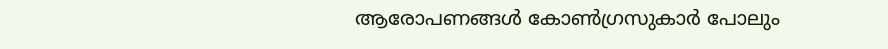ആരോപണങ്ങള്‍ കോണ്‍ഗ്രസുകാര്‍ പോലും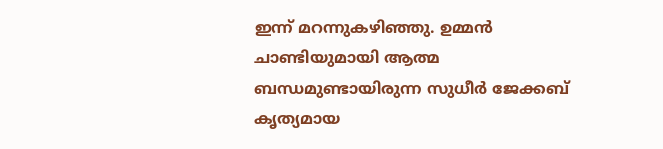ഇന്ന് മറന്നുകഴിഞ്ഞു. ഉമ്മന്‍ ചാണ്ടിയുമായി ആത്മ ബന്ധമുണ്ടായിരുന്ന സുധീര്‍ ജേക്കബ് കൃത്യമായ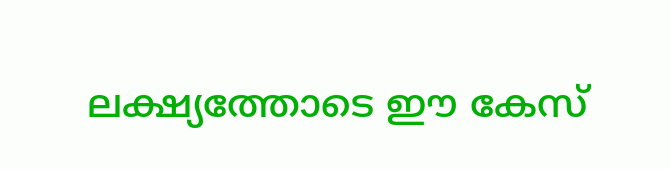ലക്ഷ്യത്തോടെ ഈ കേസ്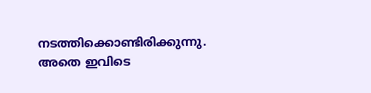നടത്തിക്കൊണ്ടിരിക്കുന്നു. അതെ ഇവിടെ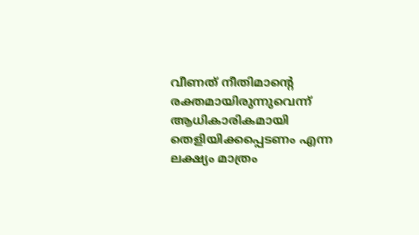വീണത് നീതിമാന്‍റെ രക്തമായിരുന്നുവെന്ന് ആധികാരികമായി തെളിയിക്കപ്പെടണം എന്ന ലക്ഷ്യം മാത്രം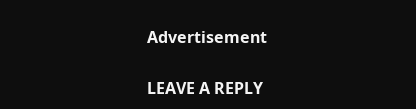Advertisement

LEAVE A REPLY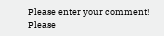Please enter your comment!
Please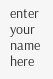enter your name here